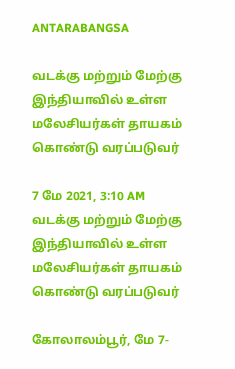ANTARABANGSA

வடக்கு மற்றும் மேற்கு இந்தியாவில் உள்ள மலேசியர்கள் தாயகம் கொண்டு வரப்படுவர்

7 மே 2021, 3:10 AM
வடக்கு மற்றும் மேற்கு இந்தியாவில் உள்ள மலேசியர்கள் தாயகம் கொண்டு வரப்படுவர்

கோலாலம்பூர், மே 7-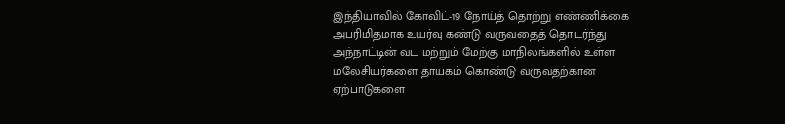இந்தியாவில் கோவிட்-19 நோய்த் தொற்று எண்ணிக்கை அபரிமிதமாக உயர்வு கண்டு வருவதைத் தொடர்ந்து அந்நாட்டின் வட மற்றும் மேற்கு மாநிலங்களில் உள்ள மலேசியர்களை தாயகம் கொண்டு வருவதற்கான ஏற்பாடுகளை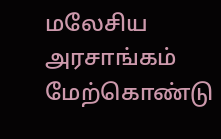மலேசிய அரசாங்கம் மேற்கொண்டு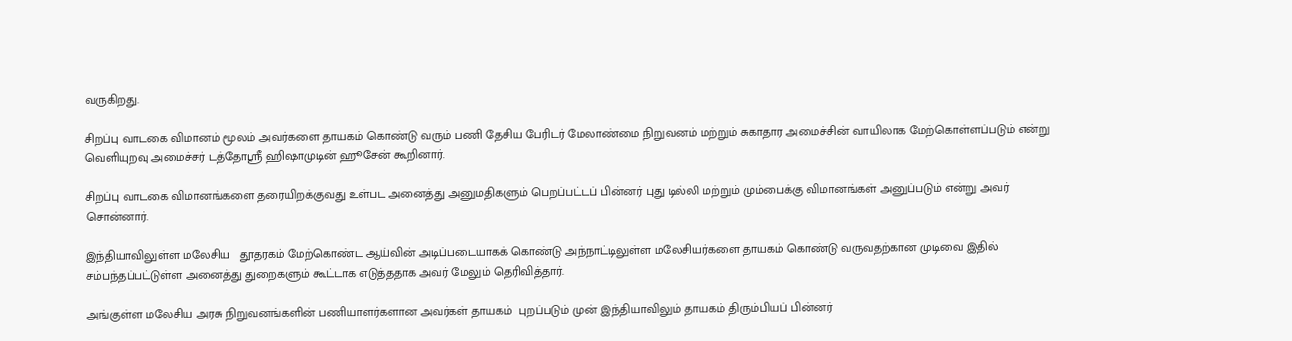வருகிறது.

சிறப்பு வாடகை விமானம் மூலம் அவர்களை தாயகம் கொண்டு வரும் பணி தேசிய பேரிடர் மேலாண்மை நிறுவனம் மற்றும் சுகாதார அமைச்சின் வாயிலாக மேற்கொள்ளப்படும் என்று வெளியுறவு அமைச்சர் டத்தோஸ்ரீ ஹிஷாமுடின் ஹூசேன் கூறினார்.

சிறப்பு வாடகை விமானங்களை தரையிறக்குவது உள்பட அனைத்து அனுமதிகளும் பெறப்பட்டப் பின்னர் புது டில்லி மற்றும் மும்பைக்கு விமானங்கள் அனுப்படும் என்று அவர் சொன்னார்.

இந்தியாவிலுள்ள மலேசிய   தூதரகம் மேற்கொண்ட ஆய்வின் அடிப்படையாகக் கொண்டு அந்நாட்டிலுள்ள மலேசியர்களை தாயகம் கொண்டு வருவதற்கான முடிவை இதில் சம்பந்தப்பட்டுள்ள அனைத்து துறைகளும் கூட்டாக எடுத்ததாக அவர் மேலும் தெரிவித்தார்.

அங்குள்ள மலேசிய அரசு நிறுவனங்களின் பணியாளர்களான அவர்கள் தாயகம்  புறப்படும் முன் இந்தியாவிலும் தாயகம் திரும்பியப் பின்னர்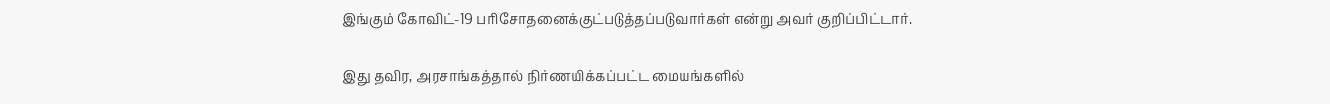இங்கும் கோவிட்-19 பரிசோதனைக்குட்படுத்தப்படுவார்கள் என்று அவர் குறிப்பிட்டார்.

இது தவிர, அரசாங்கத்தால் நிர்ணயிக்கப்பட்ட மையங்களில்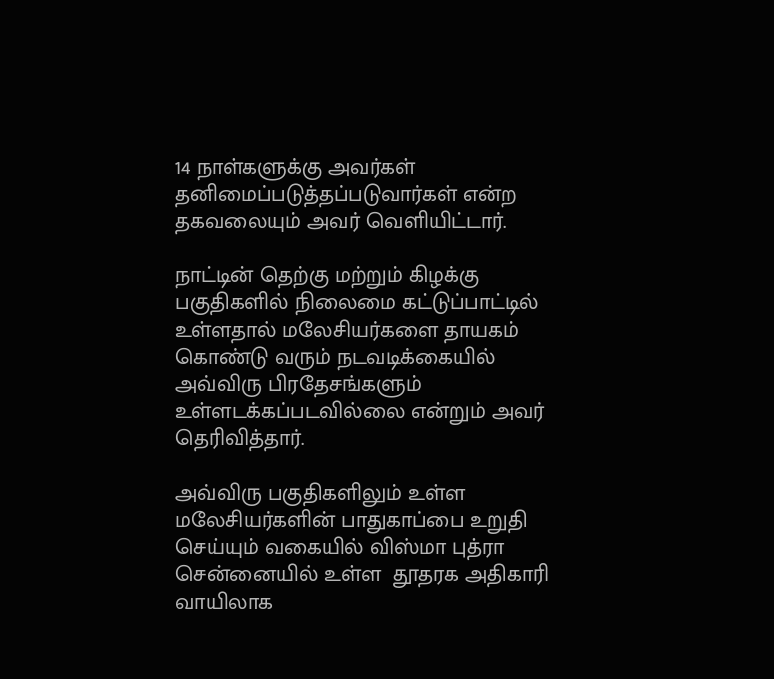14 நாள்களுக்கு அவர்கள் தனிமைப்படுத்தப்படுவார்கள் என்ற தகவலையும் அவர் வெளியிட்டார்.

நாட்டின் தெற்கு மற்றும் கிழக்கு பகுதிகளில் நிலைமை கட்டுப்பாட்டில் உள்ளதால் மலேசியர்களை தாயகம் கொண்டு வரும் நடவடிக்கையில் அவ்விரு பிரதேசங்களும் உள்ளடக்கப்படவில்லை என்றும் அவர் தெரிவித்தார்.

அவ்விரு பகுதிகளிலும் உள்ள மலேசியர்களின் பாதுகாப்பை உறுதி செய்யும் வகையில் விஸ்மா புத்ரா  சென்னையில் உள்ள  தூதரக அதிகாரி வாயிலாக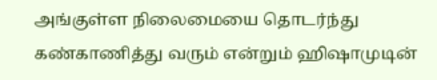அங்குள்ள நிலைமையை தொடர்ந்து கண்காணித்து வரும் என்றும் ஹிஷாமுடின்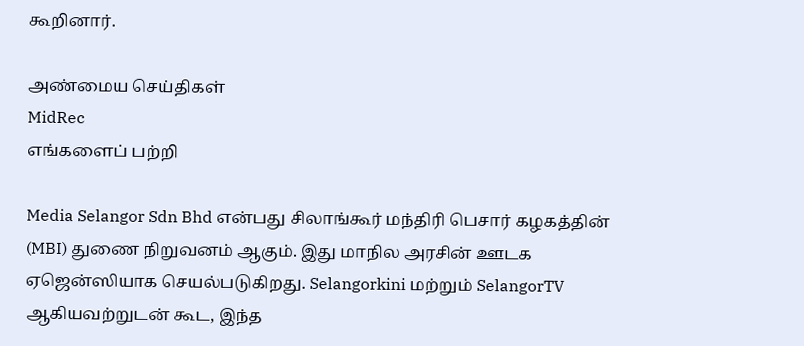கூறினார்.

அண்மைய செய்திகள்
MidRec
எங்களைப் பற்றி

Media Selangor Sdn Bhd என்பது சிலாங்கூர் மந்திரி பெசார் கழகத்தின் (MBI) துணை நிறுவனம் ஆகும். இது மாநில அரசின் ஊடக ஏஜென்ஸியாக செயல்படுகிறது. Selangorkini மற்றும் SelangorTV ஆகியவற்றுடன் கூட, இந்த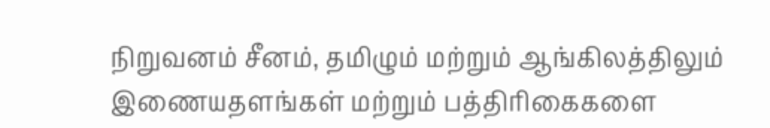நிறுவனம் சீனம், தமிழும் மற்றும் ஆங்கிலத்திலும் இணையதளங்கள் மற்றும் பத்திரிகைகளை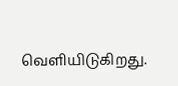வெளியிடுகிறது.